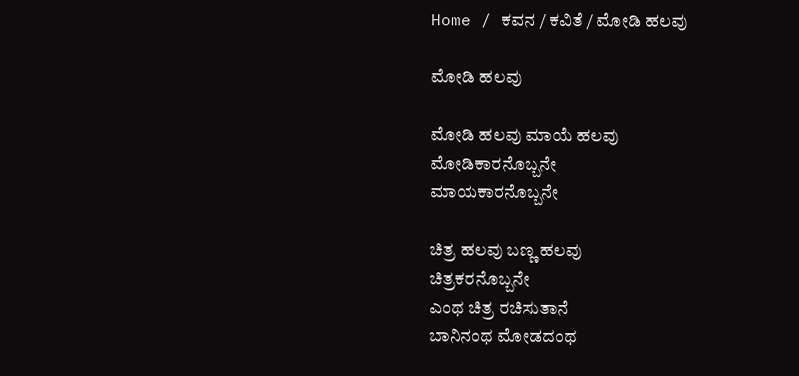Home / ಕವನ / ಕವಿತೆ / ಮೋಡಿ ಹಲವು

ಮೋಡಿ ಹಲವು

ಮೋಡಿ ಹಲವು ಮಾಯೆ ಹಲವು
ಮೋಡಿಕಾರನೊಬ್ಬನೇ
ಮಾಯಕಾರನೊಬ್ಬನೇ

ಚಿತ್ರ ಹಲವು ಬಣ್ಣ ಹಲವು
ಚಿತ್ರಕರನೊಬ್ಬನೇ
ಎಂಥ ಚಿತ್ರ ರಚಿಸುತಾನೆ
ಬಾನಿನಂಥ ಮೋಡದಂಥ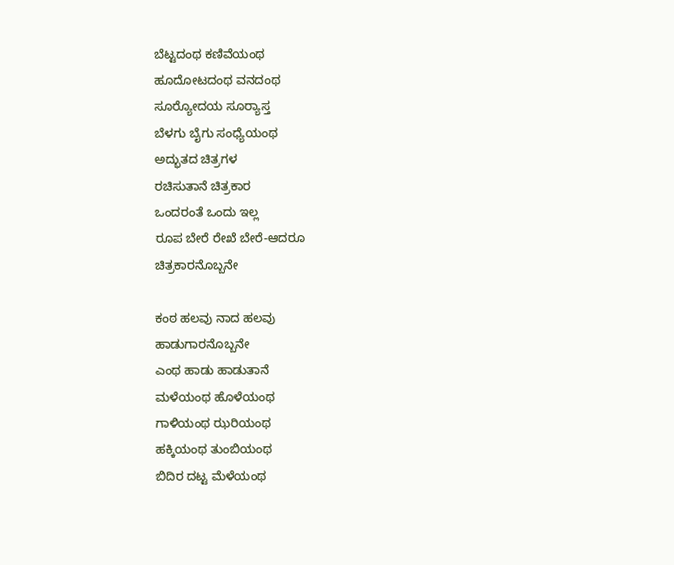ಬೆಟ್ಟದಂಥ ಕಣಿವೆಯಂಥ
ಹೂದೋಟದಂಥ ವನದಂಥ
ಸೂರ್‍ಯೋದಯ ಸೂರ್‍ಯಾಸ್ತ
ಬೆಳಗು ಬೈಗು ಸಂಧ್ಯೆಯಂಥ
ಅದ್ಭುತದ ಚಿತ್ರಗಳ
ರಚಿಸುತಾನೆ ಚಿತ್ರಕಾರ
ಒಂದರಂತೆ ಒಂದು ಇಲ್ಲ
ರೂಪ ಬೇರೆ ರೇಖೆ ಬೇರೆ-ಆದರೂ
ಚಿತ್ರಕಾರನೊಬ್ಬನೇ

ಕಂಠ ಹಲವು ನಾದ ಹಲವು
ಹಾಡುಗಾರನೊಬ್ಬನೇ
ಎಂಥ ಹಾಡು ಹಾಡುತಾನೆ
ಮಳೆಯಂಥ ಹೊಳೆಯಂಥ
ಗಾಳಿಯಂಥ ಝರಿಯಂಥ
ಹಕ್ಕಿಯಂಥ ತುಂಬಿಯಂಥ
ಬಿದಿರ ದಟ್ಟ ಮೆಳೆಯಂಥ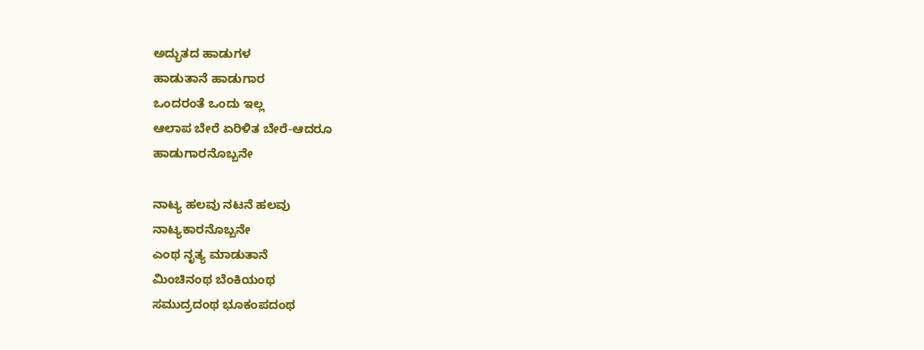ಅದ್ಭುತದ ಹಾಡುಗಳ
ಹಾಡುತಾನೆ ಹಾಡುಗಾರ
ಒಂದರಂತೆ ಒಂದು ಇಲ್ಲ
ಆಲಾಪ ಬೇರೆ ಏರಿಳಿತ ಬೇರೆ-ಆದರೂ
ಹಾಡುಗಾರನೊಬ್ಬನೇ

ನಾಟ್ಯ ಹಲವು ನಟನೆ ಹಲವು
ನಾಟ್ಯಕಾರನೊಬ್ಬನೇ
ಎಂಥ ನೃತ್ಯ ಮಾಡುತಾನೆ
ಮಿಂಚಿನಂಥ ಬೆಂಕಿಯಂಥ
ಸಮುದ್ರದಂಥ ಭೂಕಂಪದಂಥ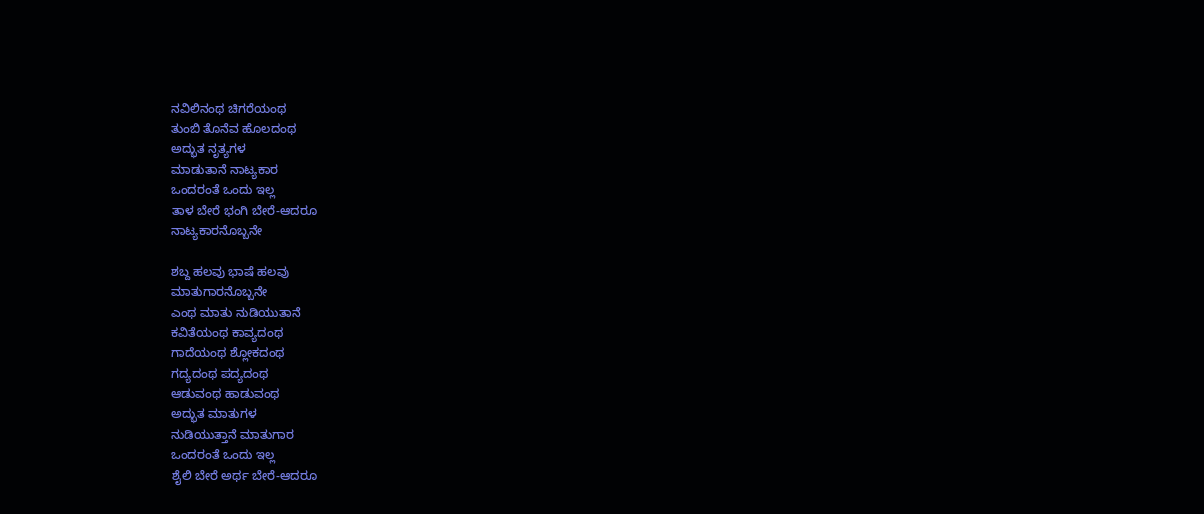ನವಿಲಿನಂಥ ಚಿಗರೆಯಂಥ
ತುಂಬಿ ತೊನೆವ ಹೊಲದಂಥ
ಅದ್ಭುತ ನೃತ್ಯಗಳ
ಮಾಡುತಾನೆ ನಾಟ್ಯಕಾರ
ಒಂದರಂತೆ ಒಂದು ಇಲ್ಲ
ತಾಳ ಬೇರೆ ಭಂಗಿ ಬೇರೆ-ಆದರೂ
ನಾಟ್ಯಕಾರನೊಬ್ಬನೇ

ಶಬ್ದ ಹಲವು ಭಾಷೆ ಹಲವು
ಮಾತುಗಾರನೊಬ್ಬನೇ
ಎಂಥ ಮಾತು ನುಡಿಯುತಾನೆ
ಕವಿತೆಯಂಥ ಕಾವ್ಯದಂಥ
ಗಾದೆಯಂಥ ಶ್ಲೋಕದಂಥ
ಗದ್ಯದಂಥ ಪದ್ಯದಂಥ
ಆಡುವಂಥ ಹಾಡುವಂಥ
ಅದ್ಭುತ ಮಾತುಗಳ
ನುಡಿಯುತ್ತಾನೆ ಮಾತುಗಾರ
ಒಂದರಂತೆ ಒಂದು ಇಲ್ಲ
ಶೈಲಿ ಬೇರೆ ಅರ್ಥ ಬೇರೆ-ಆದರೂ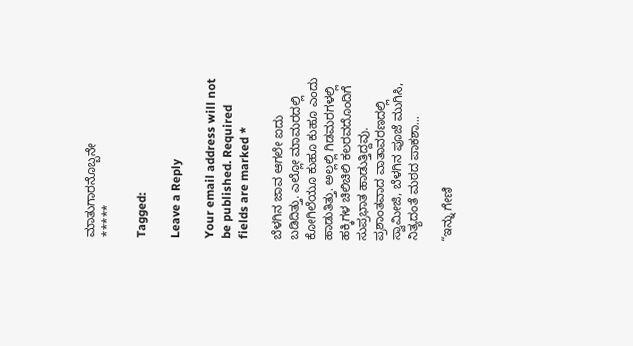ಮಾತುಗಾರನೊಬ್ಬನೇ
*****

Tagged:

Leave a Reply

Your email address will not be published. Required fields are marked *

ಬೆಳಗಿನ ಜಾವ ಆಗಲೇ ಐದು ಬಡಿದಿತ್ತು. ಎಲ್ಲೋ ಮಾಮರದಲ್ಲಿ ಕೋಗಿಲೆಯೂ ಕುಹೂ ಕುಹೂ ಎಂದು ಹಾಡುತಿತ್ತು. ಅಲ್ಲಲ್ಲಿ ಗಿಡಮರಗಳಲ್ಲಿ ಹಕ್ಕಿಗಳ ಚಿಲಿಚಿಲಿ ಕಲರವದೊಂದಿಗೆ ಸುಪ್ರಭಾತ ಹಾಡುತ್ತಿದ್ದವು. ಪ್ರಶಾಂತವಾದ ವಾತಾವರಣದಲ್ಲಿ ಸ್ವಾಮೀಜಿ, ಬೆಳಗಿನ ಪೂಜೆ ಮುಗಿಸಿ, ನಿತ್ಯದಂತೆ ಮಠದ ಪಾಕಶಾ...

“ಇನ್ನು ಗೇಣಿ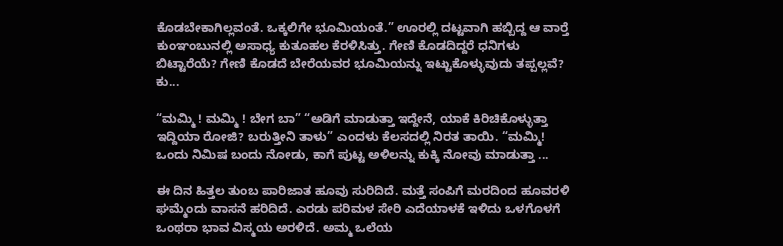ಕೊಡಬೇಕಾಗಿಲ್ಲವಂತೆ. ಒಕ್ಕಲಿಗೇ ಭೂಮಿಯಂತೆ.” ಊರಲ್ಲಿ ದಟ್ಟವಾಗಿ ಹಬ್ಬಿದ್ದ ಆ ವಾರ್‍ತೆ ಕುಂಞಂಬುನಲ್ಲಿ ಅಸಾಧ್ಯ ಕುತೂಹಲ ಕೆರಳಿಸಿತ್ತು. ಗೇಣಿ ಕೊಡದಿದ್ದರೆ ಧನಿಗಳು ಬಿಟ್ಟಾರೆಯೆ? ಗೇಣಿ ಕೊಡದೆ ಬೇರೆಯವರ ಭೂಮಿಯನ್ನು ಇಟ್ಟುಕೊಳ್ಳುವುದು ತಪ್ಪಲ್ಲವೆ? ಕು...

“ಮಮ್ಮಿ ! ಮಮ್ಮಿ ! ಬೇಗ ಬಾ” “ಅಡಿಗೆ ಮಾಡುತ್ತಾ ಇದ್ದೇನೆ, ಯಾಕೆ ಕಿರಿಚಿಕೊಳ್ಳುತ್ತಾ ಇದ್ದಿಯಾ ರೋಜಿ? ಬರುತ್ತೀನಿ ತಾಳು” ಎಂದಳು ಕೆಲಸದಲ್ಲಿ ನಿರತ ತಾಯಿ. “ಮಮ್ಮಿ! ಒಂದು ನಿಮಿಷ ಬಂದು ನೋಡು, ಕಾಗೆ ಪುಟ್ಟ ಅಳಿಲನ್ನು ಕುಕ್ಕಿ ನೋವು ಮಾಡುತ್ತಾ ...

ಈ ದಿನ ಹಿತ್ತಲ ತುಂಬ ಪಾರಿಜಾತ ಹೂವು ಸುರಿದಿದೆ. ಮತ್ತೆ ಸಂಪಿಗೆ ಮರದಿಂದ ಹೂವರಳಿ ಘಮ್ಮೆಂದು ವಾಸನೆ ಹರಿದಿದೆ. ಎರಡು ಪರಿಮಳ ಸೇರಿ ಎದೆಯಾಳಕೆ ಇಳಿದು ಒಳಗೊಳಗೆ ಒಂಥರಾ ಭಾವ ವಿಸ್ಮಯ ಅರಳಿದೆ. ಅಮ್ಮ ಒಲೆಯ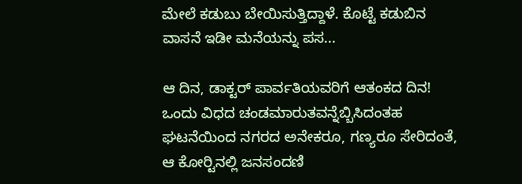ಮೇಲೆ ಕಡುಬು ಬೇಯಿಸುತ್ತಿದ್ದಾಳೆ. ಕೊಟ್ಟೆ ಕಡುಬಿನ ವಾಸನೆ ಇಡೀ ಮನೆಯನ್ನು ಪಸ...

ಆ ದಿನ, ಡಾಕ್ಟರ್ ಪಾರ್ವತಿಯವರಿಗೆ ಆತಂಕದ ದಿನ! ಒಂದು ವಿಧದ ಚಂಡಮಾರುತವನ್ನೆಬ್ಬಿಸಿದಂತಹ ಘಟನೆಯಿಂದ ನಗರದ ಅನೇಕರೂ, ಗಣ್ಯರೂ ಸೇರಿದಂತೆ, ಆ ಕೋರ್‍ಟಿನಲ್ಲಿ ಜನಸಂದಣಿ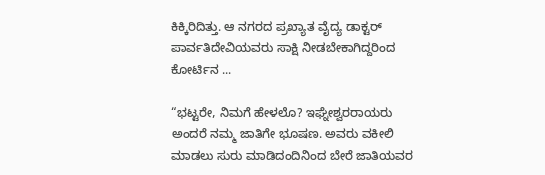ಕಿಕ್ಕಿರಿದಿತ್ತು. ಆ ನಗರದ ಪ್ರಖ್ಯಾತ ವೈದ್ಯ ಡಾಕ್ಟರ್ ಪಾರ್ವತಿದೇವಿಯವರು ಸಾಕ್ಷಿ ನೀಡಬೇಕಾಗಿದ್ದರಿಂದ ಕೋರ್ಟಿನ ...

“ಭಟ್ಟರೇ, ನಿಮಗೆ ಹೇಳಲೊ? ಇಘ್ನೇಶ್ವರರಾಯರು ಅಂದರೆ ನಮ್ಮ ಜಾತಿಗೇ ಭೂಷಣ. ಅವರು ವಕೀಲಿ ಮಾಡಲು ಸುರು ಮಾಡಿದಂದಿನಿಂದ ಬೇರೆ ಜಾತಿಯವರ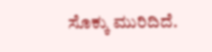ಸೊಕ್ಕು ಮುರಿದಿದೆ.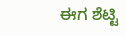ಈಗ ಶೆಟ್ಟಿ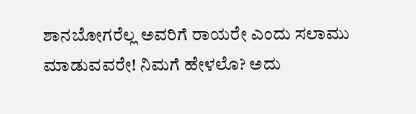ಶಾನಬೋಗರೆಲ್ಲ ಅವರಿಗೆ ರಾಯರೇ ಎಂದು ಸಲಾಮು ಮಾಡುವವರೇ! ನಿಮಗೆ ಹೇಳಲೊ? ಅದು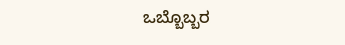ಒಬ್ಬೊಬ್ಬರ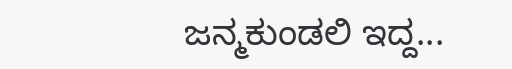ಜನ್ಮಕುಂಡಲಿ ಇದ್ದ...